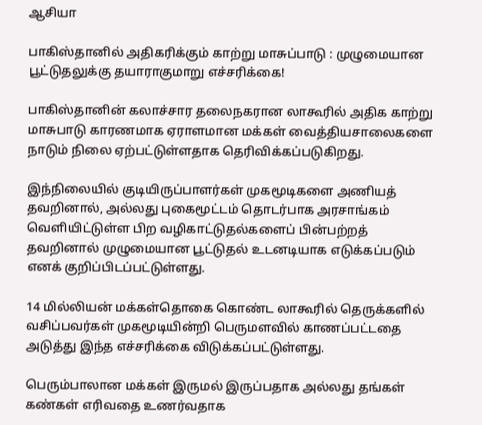ஆசியா

பாகிஸ்தானில் அதிகரிக்கும் காற்று மாசுப்பாடு : முழுமையான பூட்டுதலுக்கு தயாராகுமாறு எச்சரிக்கை!

பாகிஸ்தானின் கலாச்சார தலைநகரான லாகூரில் அதிக காற்று மாசுபாடு காரணமாக ஏராளமான மக்கள் வைத்தியசாலைகளை நாடும் நிலை ஏற்பட்டுள்ளதாக தெரிவிக்கப்படுகிறது.

இந்நிலையில் குடியிருப்பாளர்கள் முகமூடிகளை அணியத் தவறினால், அல்லது புகைமூட்டம் தொடர்பாக அரசாங்கம் வெளியிட்டுள்ள பிற வழிகாட்டுதல்களைப் பின்பற்றத் தவறினால் முழுமையான பூட்டுதல் உடனடியாக எடுக்கப்படும் எனக் குறிப்பிடப்பட்டுள்ளது.

14 மில்லியன் மக்கள்தொகை கொண்ட லாகூரில் தெருக்களில் வசிப்பவர்கள் முகமூடியின்றி பெருமளவில் காணப்பட்டதை அடுத்து இந்த எச்சரிக்கை விடுக்கப்பட்டுள்ளது.

பெரும்பாலான மக்கள் இருமல் இருப்பதாக அல்லது தங்கள் கண்கள் எரிவதை உணர்வதாக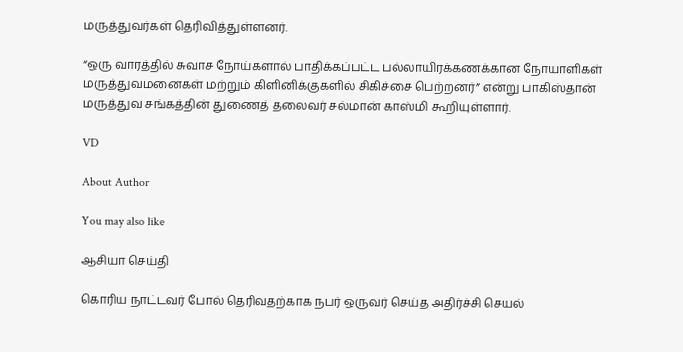மருத்துவர்கள் தெரிவித்துள்ளனர்.

“ஒரு வாரத்தில் சுவாச நோய்களால் பாதிக்கப்பட்ட பல்லாயிரக்கணக்கான நோயாளிகள் மருத்துவமனைகள் மற்றும் கிளினிக்குகளில் சிகிச்சை பெற்றனர்” என்று பாகிஸ்தான் மருத்துவ சங்கத்தின் துணைத் தலைவர் சல்மான் காஸ்மி கூறியுள்ளார்.

VD

About Author

You may also like

ஆசியா செய்தி

கொரிய நாட்டவர் போல் தெரிவதற்காக நபர் ஒருவர் செய்த அதிர்ச்சி செயல்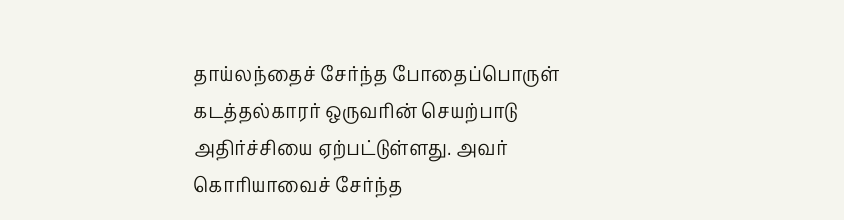தாய்லந்தைச் சேர்ந்த போதைப்பொருள் கடத்தல்காரர் ஒருவரின் செயற்பாடு அதிர்ச்சியை ஏற்பட்டுள்ளது. அவர் கொரியாவைச் சேர்ந்த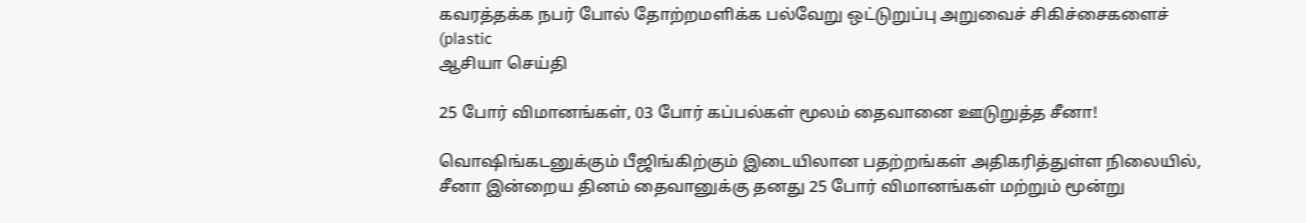கவரத்தக்க நபர் போல் தோற்றமளிக்க பல்வேறு ஒட்டுறுப்பு அறுவைச் சிகிச்சைகளைச் (plastic
ஆசியா செய்தி

25 போர் விமானங்கள், 03 போர் கப்பல்கள் மூலம் தைவானை ஊடுறுத்த சீனா!

வொஷிங்கடனுக்கும் பீஜிங்கிற்கும் இடையிலான பதற்றங்கள் அதிகரித்துள்ள நிலையில், சீனா இன்றைய தினம் தைவானுக்கு தனது 25 போர் விமானங்கள் மற்றும் மூன்று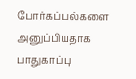போர்கப்பல்களை அனுப்பியதாக பாதுகாப்பு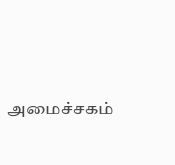அமைச்சகம்